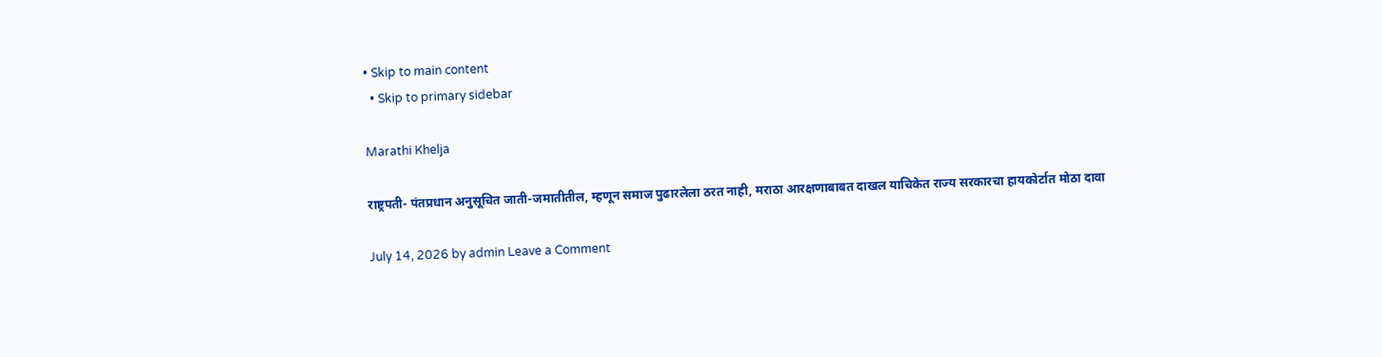• Skip to main content
  • Skip to primary sidebar

Marathi Khelja

राष्ट्रपती- पंतप्रधान अनुसूचित जाती-जमातीतील, म्हणून समाज पुढारलेला ठरत नाही, मराठा आरक्षणाबाबत दाखल याचिकेत राज्य सरकारचा हायकोर्टात मोठा दावा

July 14, 2026 by admin Leave a Comment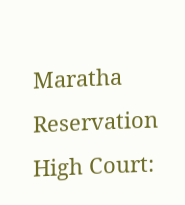Maratha Reservation High Court: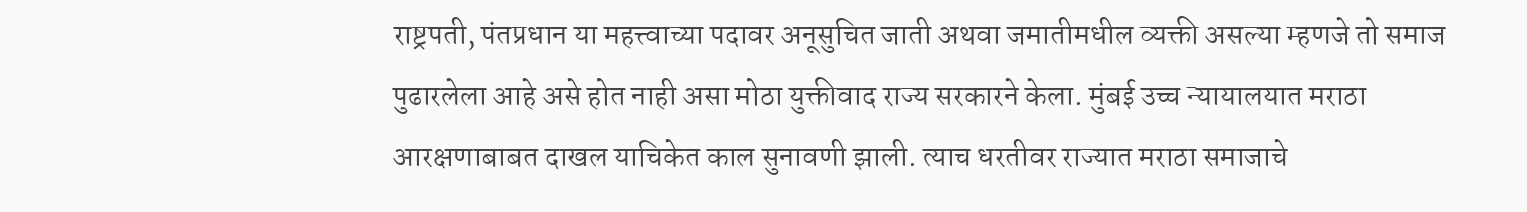राष्ट्रपती, पंतप्रधान या महत्त्वाच्या पदावर अनूसुचित जाती अथवा जमातीमधील व्यक्ती असल्या म्हणजे तो समाज पुढारलेला आहे असे होत नाही असा मोठा युक्तीवाद राज्य सरकारने केला. मुंबई उच्च न्यायालयात मराठा आरक्षणाबाबत दाखल याचिकेत काल सुनावणी झाली. त्याच धरतीवर राज्यात मराठा समाजाचे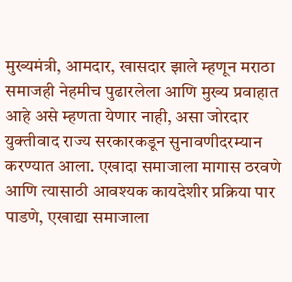मुख्यमंत्री, आमदार, खासदार झाले म्हणून मराठा समाजही नेहमीच पुढारलेला आणि मुख्य प्रवाहात आहे असे म्हणता येणार नाही, असा जोरदार युक्तीवाद राज्य सरकारकडून सुनावणीदरम्यान करण्यात आला. एखादा समाजाला मागास ठरवणे आणि त्यासाठी आवश्यक कायदेशीर प्रक्रिया पार पाडणे, एखाद्या समाजाला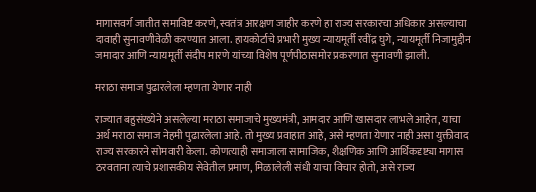मागासवर्ग जातीत समाविष्ट करणे, स्वतंत्र आरक्षण जाहीर करणे हा राज्य सरकारचा अधिकार असल्याचा दावाही सुनावणीवेळी करण्यात आला. हायकोर्टाचे प्रभारी मुख्य न्यायमूर्ती रवींद्र घुगे, न्यायमूर्ती निजामुद्दीन जमादार आणि न्यायमूर्ती संदीप मारणे यांच्या विशेष पूर्णपीठासमोर प्रकरणात सुनावणी झाली.

मराठा समाज पुढारलेला म्हणता येणार नाही

राज्यात बहुसंख्येने असलेल्या मराठा समाजाचे मुख्यमंत्री, आमदार आणि खासदार लाभले आहेत, याचा अर्थ मराठा समाज नेहमी पुढारलेला आहे. तो मुख्य प्रवाहात आहे, असे म्हणता येणार नाही असा युक्तीवाद राज्य सरकारने सोमवारी केला. कोणत्याही समाजाला सामाजिक, शैक्षणिक आणि आर्थिकदृष्ट्या मागास ठरवताना त्याचे प्रशासकीय सेवेतील प्रमाण, मिळालेली संधी याचा विचार होतो, असे राज्य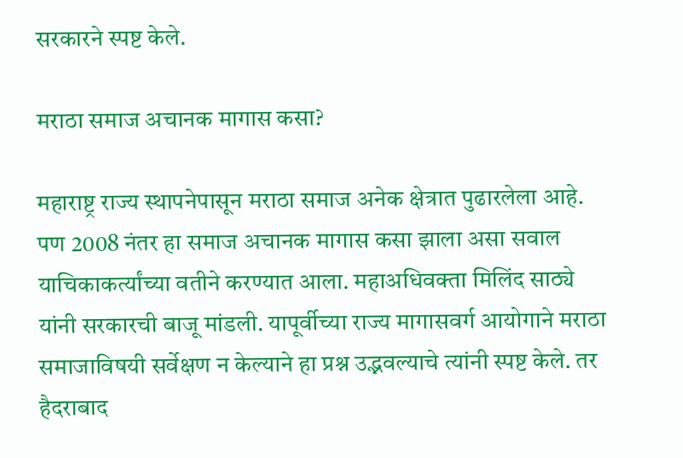सरकारने स्पष्ट केले.

मराठा समाज अचानक मागास कसा?

महाराष्ट्र राज्य स्थापनेपासून मराठा समाज अनेक क्षेत्रात पुढारलेला आहे. पण 2008 नंतर हा समाज अचानक मागास कसा झाला असा सवाल याचिकाकर्त्यांच्या वतीने करण्यात आला. महाअधिवक्ता मिलिंद साठ्ये यांनी सरकारची बाजू मांडली. यापूर्वीच्या राज्य मागासवर्ग आयोगाने मराठा समाजाविषयी सर्वेक्षण न केल्याने हा प्रश्न उद्भवल्याचे त्यांनी स्पष्ट केले. तर हैदराबाद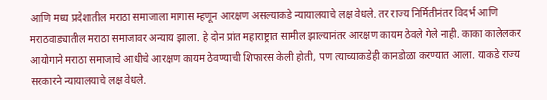आणि मध्य प्रदेशातील मराठा समाजाला मागास म्हणून आरक्षण असल्याकडे न्यायालयाचे लक्ष वेधले. तर राज्य निर्मितीनंतर विदर्भ आणि मराठवाड्यातील मराठा समाजावर अन्याय झाला. हे दोन प्रांत महाराष्ट्रात सामील झाल्यानंतर आरक्षण कायम ठेवले गेले नाही. काका कालेलकर आयोगाने मराठा समाजाचे आधीचे आरक्षण कायम ठेवण्याची शिफारस केली होती, पण त्याच्याकडेही कानडोळा करण्यात आला. याकडे राज्य सरकारने न्यायालयाचे लक्ष वेधले.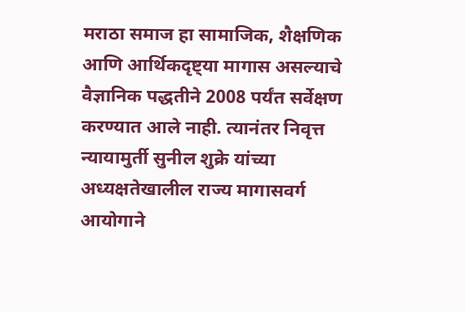मराठा समाज हा सामाजिक, शैक्षणिक आणि आर्थिकदृष्ट्या मागास असल्याचे वैज्ञानिक पद्धतीने 2008 पर्यंत सर्वेक्षण करण्यात आले नाही. त्यानंतर निवृत्त न्यायामुर्ती सुनील शुक्रे यांच्या अध्यक्षतेखालील राज्य मागासवर्ग आयोगाने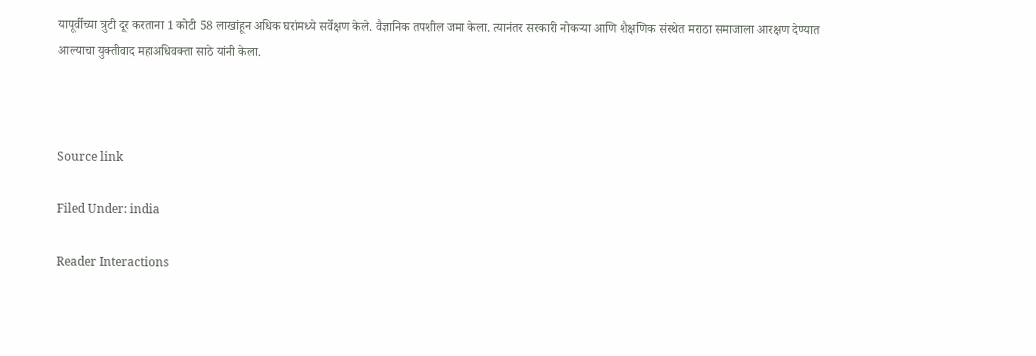यापूर्वीच्या त्रुटी दूर करताना 1 कोटी 58 लाखांहून अधिक घरांमध्ये सर्वेक्षण केले. वैज्ञानिक तपशील जमा केला. त्यानंतर सरकारी नोकर्‍या आणि शैक्षणिक संस्थेत मराठा समाजाला आरक्षण देण्यात आल्याचा युक्तीवाद महाअधिवक्ता साठे यांनी केला.



Source link

Filed Under: india

Reader Interactions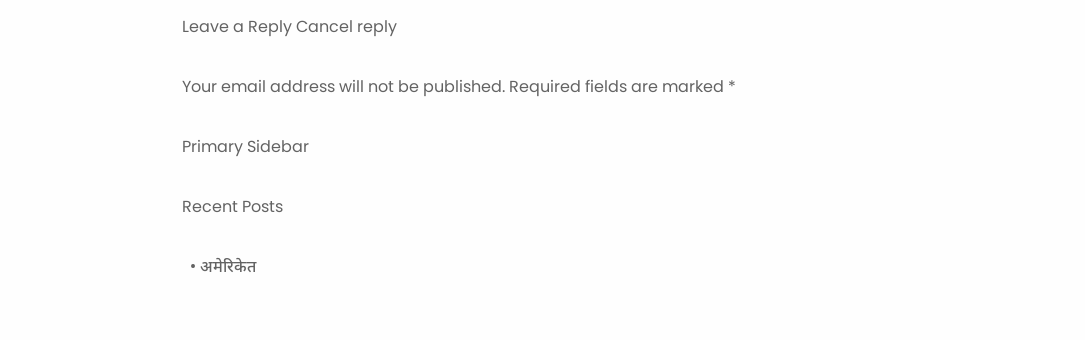Leave a Reply Cancel reply

Your email address will not be published. Required fields are marked *

Primary Sidebar

Recent Posts

  • अमेरिकेत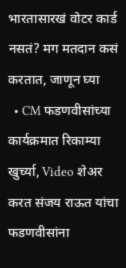भारतासारखं वोटर कार्ड नसतं? मग मतदान कसं करतात, जाणून घ्या
  • CM फडणवीसांच्या कार्यक्रमात रिकाम्या खुर्च्या, Video शेअर करत संजय राऊत यांचा फडणवीसांना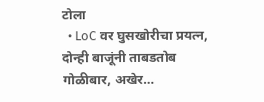टोला
  • LoC वर घुसखोरीचा प्रयत्न, दोन्ही बाजूंनी ताबडतोब गोळीबार, अखेर…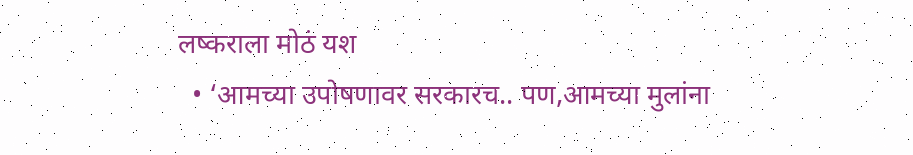लष्कराला मोठं यश
  • ‘आमच्या उपोषणावर सरकारच.. पण,आमच्या मुलांना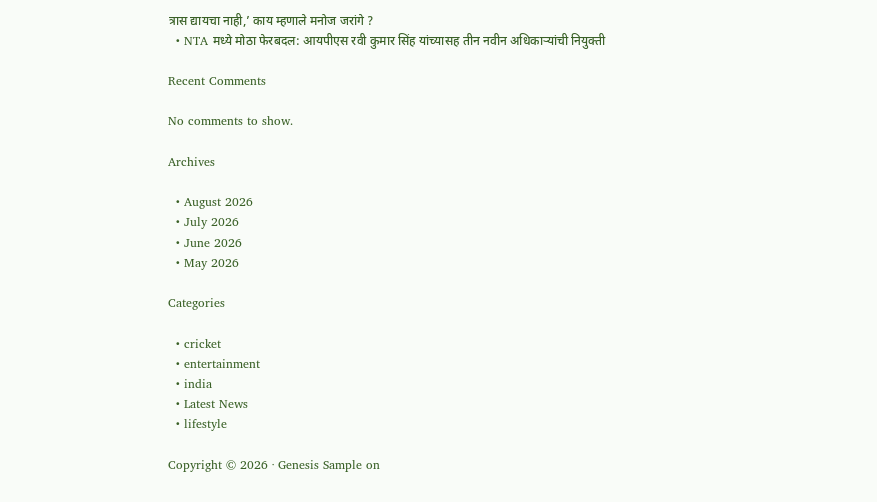त्रास द्यायचा नाही,’ काय म्हणाले मनोज जरांगे ?
  • NTA मध्ये मोठा फेरबदल: आयपीएस रवी कुमार सिंह यांच्यासह तीन नवीन अधिकाऱ्यांची नियुक्ती

Recent Comments

No comments to show.

Archives

  • August 2026
  • July 2026
  • June 2026
  • May 2026

Categories

  • cricket
  • entertainment
  • india
  • Latest News
  • lifestyle

Copyright © 2026 · Genesis Sample on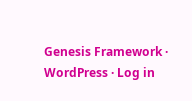Genesis Framework · WordPress · Log in